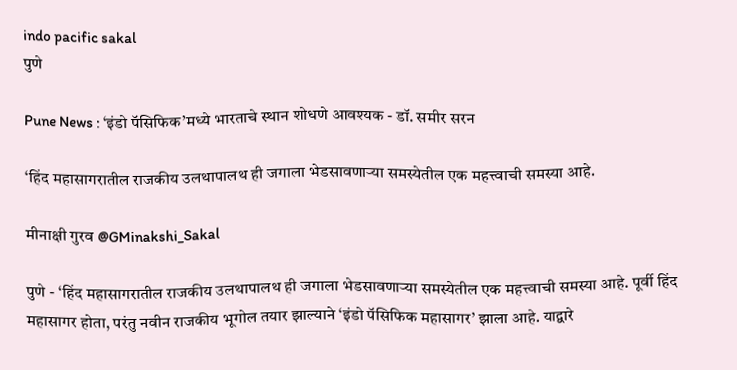indo pacific sakal
पुणे

Pune News : ‘इंडो पॅसिफिक’मध्ये भारताचे स्थान शोधणे आवश्यक - डॉ. समीर सरन

‘हिंद महासागरातील राजकीय उलथापालथ ही जगाला भेडसावणाऱ्या समस्येतील एक महत्त्वाची समस्या आहे.

मीनाक्षी गुरव @GMinakshi_Sakal

पुणे - ‘हिंद महासागरातील राजकीय उलथापालथ ही जगाला भेडसावणाऱ्या समस्येतील एक महत्त्वाची समस्या आहे. पूर्वी हिंद महासागर होता, परंतु नवीन राजकीय भूगोल तयार झाल्याने ‘इंडो पॅसिफिक महासागर’ झाला आहे. याद्वारे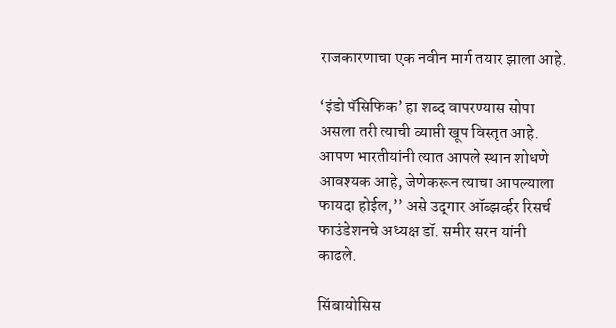राजकारणाचा एक नवीन मार्ग तयार झाला आहे.

‘इंडो पॅसिफिक’ हा शब्द वापरण्यास सोपा असला तरी त्याची व्याप्ती खूप विस्तृत आहे. आपण भारतीयांनी त्यात आपले स्थान शोधणे आवश्यक आहे, जेणेकरून त्याचा आपल्याला फायदा होईल,’’ असे उद्‌गार ऑब्झर्व्हर रिसर्च फाउंडेशनचे अध्यक्ष डॉ. समीर सरन यांनी काढले.

सिंबायोसिस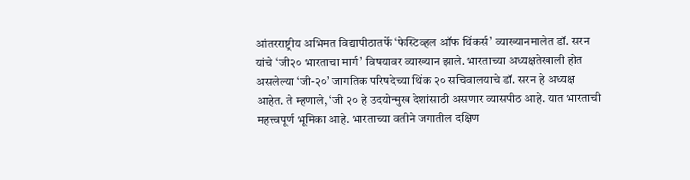आंतरराष्ट्रीय अभिमत विद्यापीठातर्फे ‘फेस्टिव्हल ऑफ थिंकर्स’ व्याख्यानमालेत डॉ. सरन यांचे ‘जी२० भारताचा मार्ग’ विषयावर व्याख्यान झाले. भारताच्या अध्यक्षतेखाली होत असलेल्या ‘जी-२०’ जागतिक परिषदेच्या थिंक २० सचिवालयाचे डॉ. सरन हे अध्यक्ष आहेत. ते म्हणाले, ‘जी २० हे उदयोन्मुख देशांसाठी असणार व्यासपीठ आहे. यात भारताची महत्त्वपूर्ण भूमिका आहे. भारताच्या वतीने जगातील दक्षिण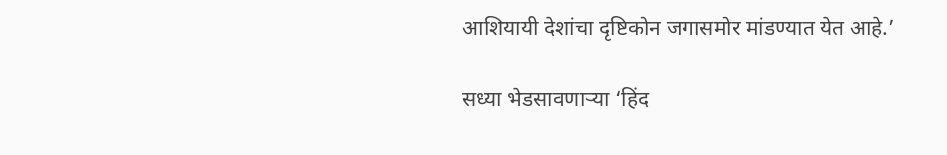आशियायी देशांचा दृष्टिकोन जगासमोर मांडण्यात येत आहे.’

सध्या भेडसावणाऱ्या ‘हिंद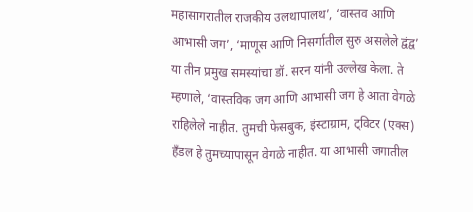महासागरातील राजकीय उलथापालथ’, ‘वास्तव आणि आभासी जग’, ‘माणूस आणि निसर्गातील सुरु असलेले द्वंद्व’ या तीन प्रमुख समस्यांचा डॉ. सरन यांनी उल्लेख केला. ते म्हणाले, ‘वास्तविक जग आणि आभासी जग हे आता वेगळे राहिलेले नाहीत. तुमची फेसबुक, इंस्टाग्राम, ट्विटर (एक्स) हँडल हे तुमच्यापासून वेगळे नाहीत. या आभासी जगातील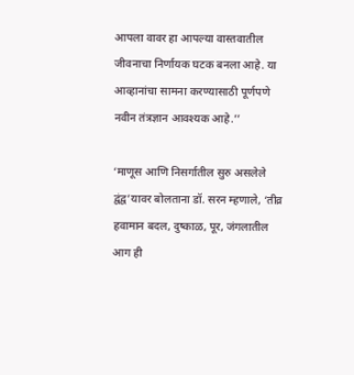आपला वावर हा आपल्या वास्तवातील जीवनाचा निर्णायक घटक बनला आहे. या आव्हानांचा सामना करण्यासाठी पूर्णपणे नवीन तंत्रज्ञान आवश्यक आहे.’’

‘माणूस आणि निसर्गातील सुरु असलेले द्वंद्व’यावर बोलताना डॉ. सरन म्हणाले, ‘तीव्र हवामान बदल, दुष्काळ, पूर, जंगलातील आग ही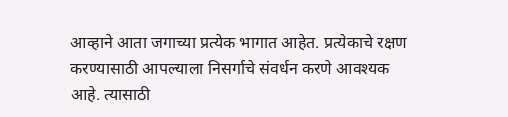आव्हाने आता जगाच्या प्रत्येक भागात आहेत. प्रत्येकाचे रक्षण करण्यासाठी आपल्याला निसर्गाचे संवर्धन करणे आवश्यक आहे. त्यासाठी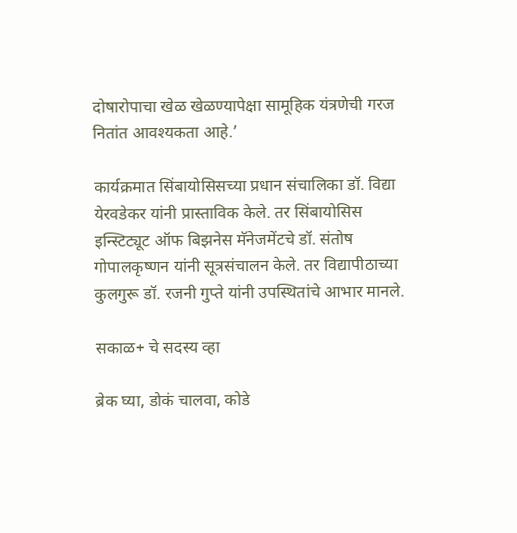दोषारोपाचा खेळ खेळण्यापेक्षा सामूहिक यंत्रणेची गरज नितांत आवश्यकता आहे.’

कार्यक्रमात सिंबायोसिसच्या प्रधान संचालिका डॉ. विद्या येरवडेकर यांनी प्रास्ताविक केले. तर सिंबायोसिस इन्स्टिट्यूट ऑफ बिझनेस मॅनेजमेंटचे डॉ. संतोष गोपालकृष्णन यांनी सूत्रसंचालन केले. तर विद्यापीठाच्या कुलगुरू डॉ. रजनी गुप्ते यांनी उपस्थितांचे आभार मानले.

सकाळ+ चे सदस्य व्हा

ब्रेक घ्या, डोकं चालवा, कोडे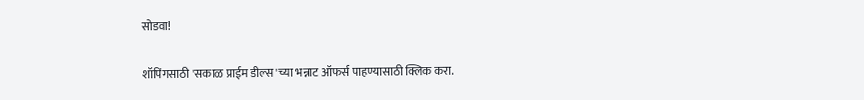सोडवा!

शॉपिंगसाठी 'सकाळ प्राईम डील्स'च्या भन्नाट ऑफर्स पाहण्यासाठी क्लिक करा.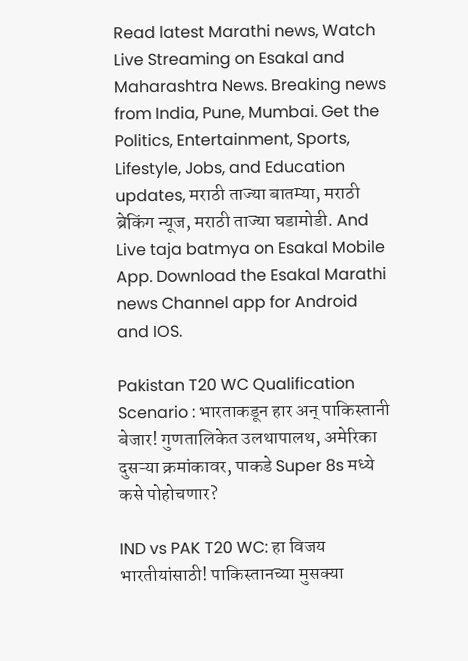Read latest Marathi news, Watch Live Streaming on Esakal and Maharashtra News. Breaking news from India, Pune, Mumbai. Get the Politics, Entertainment, Sports, Lifestyle, Jobs, and Education updates, मराठी ताज्या बातम्या, मराठी ब्रेकिंग न्यूज, मराठी ताज्या घडामोडी. And Live taja batmya on Esakal Mobile App. Download the Esakal Marathi news Channel app for Android and IOS.

Pakistan T20 WC Qualification Scenario : भारताकडून हार अन् पाकिस्तानी बेजार! गुणतालिकेत उलथापालथ, अमेरिका दुसऱ्या क्रमांकावर, पाकडे Super 8s मध्ये कसे पोहोचणार?

IND vs PAK T20 WC: हा विजय भारतीयांसाठी! पाकिस्तानच्या मुसक्या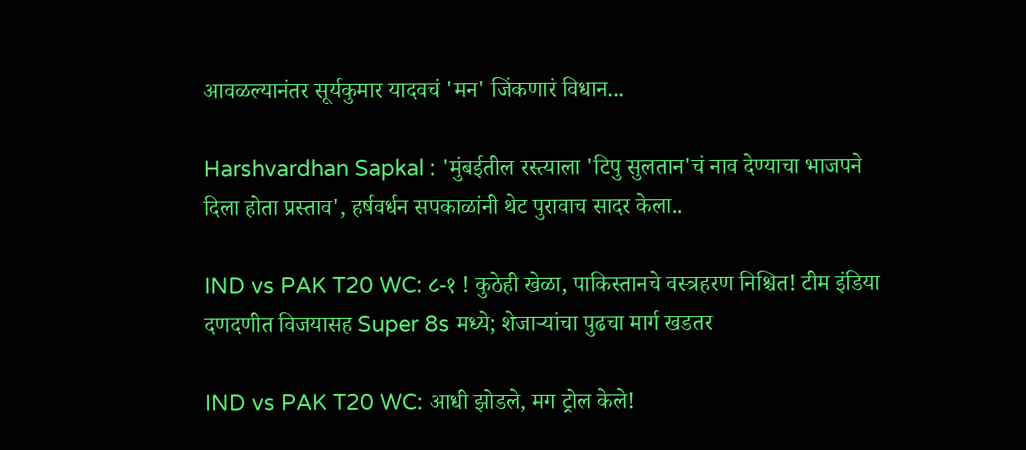आवळल्यानंतर सूर्यकुमार यादवचं 'मन' जिंकणारं विधान...

Harshvardhan Sapkal : 'मुंबईतील रस्त्याला 'टिपु सुलतान'चं नाव देण्याचा भाजपने दिला होता प्रस्ताव', हर्षवर्धन सपकाळांनी थेट पुरावाच सादर केला..

IND vs PAK T20 WC: ८-१ ! कुठेही खेळा, पाकिस्तानचे वस्त्रहरण निश्चित! टीम इंडिया दणदणीत विजयासह Super 8s मध्ये; शेजाऱ्यांचा पुढचा मार्ग खडतर

IND vs PAK T20 WC: आधी झोडले, मग ट्रोल केले!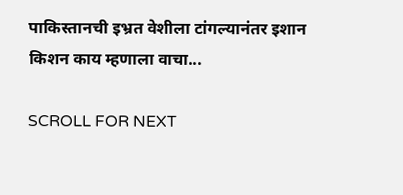पाकिस्तानची इभ्रत वेशीला टांगल्यानंतर इशान किशन काय म्हणाला वाचा...

SCROLL FOR NEXT